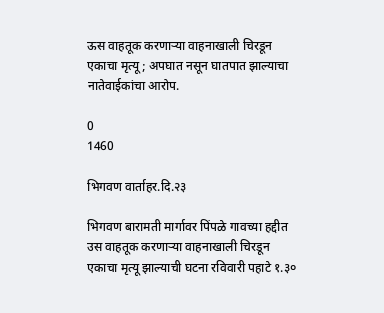ऊस वाहतूक करणाऱ्या वाहनाखाली चिरडून एकाचा मृत्यू ; अपघात नसून घातपात झाल्याचा नातेवाईकांचा आरोप.

0
1460

भिगवण वार्ताहर.दि.२३

भिगवण बारामती मार्गावर पिंपळे गावच्या हद्दीत उस वाहतूक करणाऱ्या वाहनाखाली चिरडून एकाचा मृत्यू झाल्याची घटना रविवारी पहाटे १.३०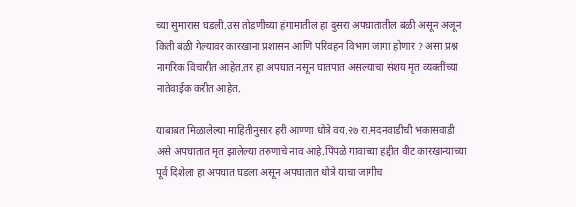च्या सुमारास घडली.उस तोडणीच्या हंगामातील हा दुसरा अपघातातील बळी असून अजून किती बळी गेल्यावर कारखाना प्रशासन आणि परिवहन विभाग जागा होणार ? असा प्रश्न नागरिक विचारीत आहेत.तर हा अपघात नसून घातपात असल्याचा संशय मृत व्यक्तींच्या नातेवाईक करीत आहेत.

याबाबत मिळालेल्या माहितीनुसार हरी आण्णा धोत्रे वय.२७ रा.मदनवाडीची भकासवाडी असे अपघातात मृत झालेल्या तरुणाचे नाव आहे.पिंपळे गावाच्या हद्दीत वीट कारखान्याच्या पूर्व दिशेला हा अपघात घडला असून अपघातात धोत्रे याचा जागीच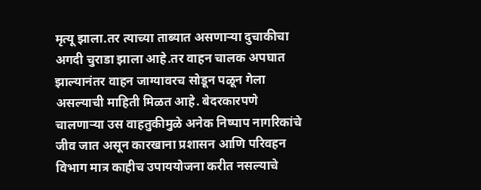मृत्यू झाला.तर त्याच्या ताब्यात असणाऱ्या दुचाकीचा अगदी चुराडा झाला आहे.तर वाहन चालक अपघात झाल्यानंतर वाहन जाग्यावरच सोडून पळून गेला असल्याची माहिती मिळत आहे. बेदरकारपणे चालणाऱ्या उस वाहतुकीमुळे अनेक निष्पाप नागरिकांचे जीव जात असून कारखाना प्रशासन आणि परिवहन विभाग मात्र काहीच उपाययोजना करीत नसल्याचे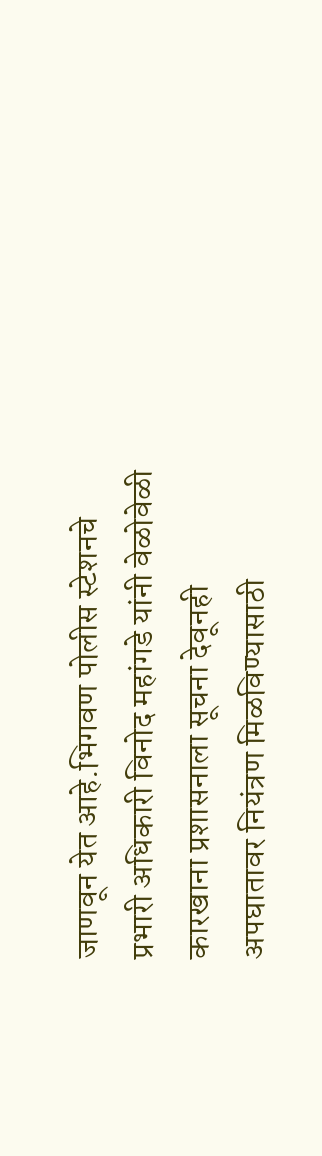जाणवून येत आहे.भिगवण पोलीस स्टेशनचे प्रभारी अधिकारी विनोद महांगडे यांनी वेळोवेळी कारखाना प्रशासनाला सूचना देवूनही अपघातावर नियंत्रण मिळविण्यासाठी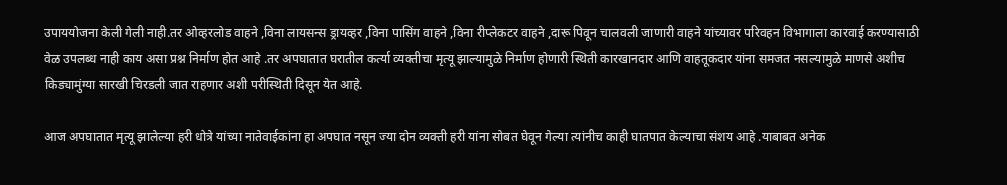उपाययोजना केली गेली नाही.तर ओव्हरलोड वाहने ,विना लायसन्स ड्रायव्हर ,विना पासिंग वाहने ,विना रीप्लेकटर वाहने ,दारू पिवून चालवली जाणारी वाहने यांच्यावर परिवहन विभागाला कारवाई करण्यासाठी वेळ उपलब्ध नाही काय असा प्रश्न निर्माण होत आहे .तर अपघातात घरातील कर्त्या व्यक्तीचा मृत्यू झाल्यामुळे निर्माण होणारी स्थिती कारखानदार आणि वाहतूकदार यांना समजत नसल्यामुळे माणसे अशीच किड्यामुंग्या सारखी चिरडली जात राहणार अशी परीस्थिती दिसून येत आहे.

आज अपघातात मृत्यू झालेल्या हरी धोत्रे यांच्या नातेवाईकांना हा अपघात नसून ज्या दोन व्यक्ती हरी यांना सोबत घेवून गेल्या त्यांनीच काही घातपात केल्याचा संशय आहे .याबाबत अनेक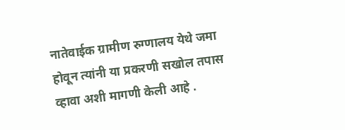नातेवाईक ग्रामीण रुग्णालय येथे जमा होवून त्यांनी या प्रकरणी सखोल तपास व्हावा अशी मागणी केली आहे .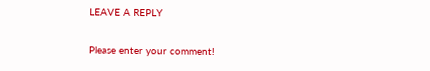LEAVE A REPLY

Please enter your comment!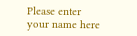Please enter your name here